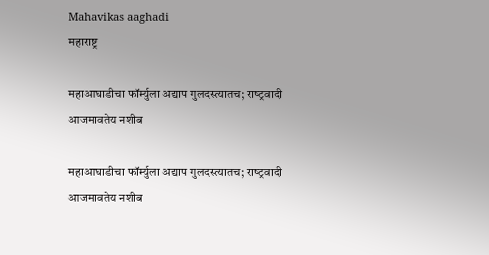Mahavikas aaghadi
महाराष्ट्र

महाआघाडीचा फॉर्म्युला अद्याप गुलदस्त्यातच; राष्‍ट्रवादी आजमावतेय नशीब

महाआघाडीचा फॉर्म्युला अद्याप गुलदस्त्यातच; राष्‍ट्रवादी आजमावतेय नशीब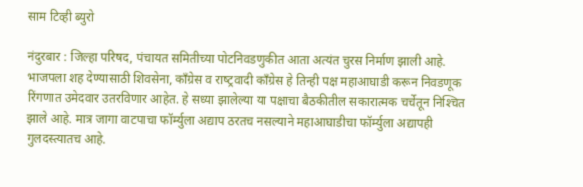साम टिव्ही ब्युरो

नंदुरबार : जिल्हा परिषद, पंचायत समितीच्या पोटनिवडणुकीत आता अत्यंत चुरस निर्माण झाली आहे. भाजपला शह देण्यासाठी शिवसेना, काँग्रेस व राष्‍ट्रवादी काँग्रेस हे तिन्ही पक्ष महाआघाडी करून निवडणूक रिंगणात उमेदवार उतरविणार आहेत. हे सध्या झालेल्या या पक्षाचा बैठकीतील सकारात्मक चर्चेतून निश्‍चित झाले आहे. मात्र जागा वाटपाचा फॉर्म्युला अद्याप ठरतच नसल्याने महाआघाडीचा फॉर्म्युला अद्यापही गुलदस्त्यातच आहे.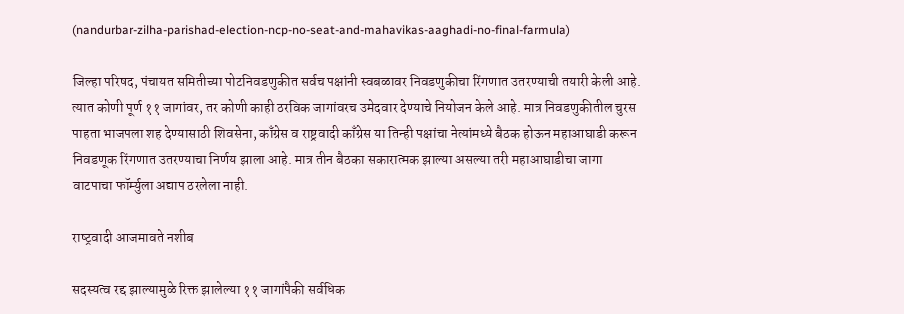(nandurbar-zilha-parishad-election-ncp-no-seat-and-mahavikas-aaghadi-no-final-farmula)

जिल्हा परिषद, पंचायत समितीच्या पोटनिवडणुकीत सर्वच पक्षांनी स्वबळावर निवडणुकीचा रिंगणात उतरण्याची तयारी केली आहे. त्यात कोणी पूर्ण ११ जागांवर, तर कोणी काही ठरविक जागांवरच उमेदवार देण्याचे नियोजन केले आहे. मात्र निवडणुकीतील चुरस पाहता भाजपला शह देण्यासाठी शिवसेना, काँग्रेस व राष्ट्रवादी काँग्रेस या तिन्ही पक्षांचा नेत्यांमध्ये बैठक होऊन महाआघाडी करून निवडणूक रिंगणात उतरण्याचा निर्णय झाला आहे. मात्र तीन बैठका सकारात्मक झाल्या असल्या तरी महाआघाडीचा जागा वाटपाचा फॉर्म्युला अद्याप ठरलेला नाही.

राष्‍ट्रवादी आजमावते नशीब

सदस्यत्व रद्द झाल्यामुळे रिक्त झालेल्या ११ जागांपैकी सर्वधिक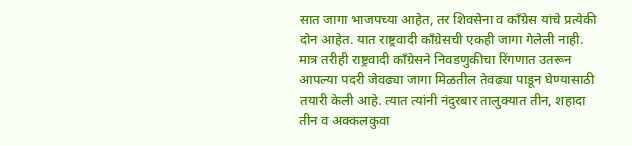सात जागा भाजपच्या आहेत, तर शिवसेना व काँग्रेस यांचे प्रत्येकी दोन आहेत. यात राष्ट्रवादी काँग्रेसची एकही जागा गेलेली नाही. मात्र तरीही राष्ट्रवादी काँग्रेसने निवडणुकीचा रिंगणात उतरून आपल्या पदरी जेवढ्या जागा मिळतील तेवढ्या पाडून घेण्यासाठी तयारी केली आहे. त्यात त्यांनी नंदुरबार तालुक्यात तीन, शहादा तीन व अक्कलकुवा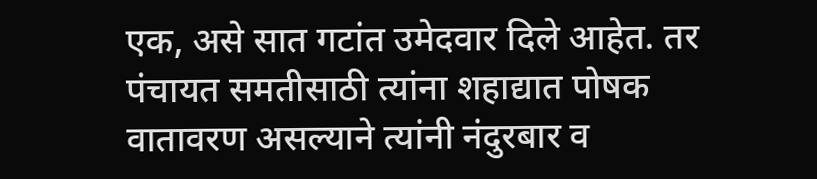एक, असे सात गटांत उमेदवार दिले आहेत. तर पंचायत समतीसाठी त्यांना शहाद्यात पोषक वातावरण असल्याने त्यांनी नंदुरबार व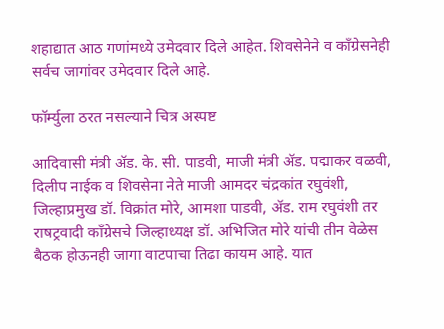शहाद्यात आठ गणांमध्ये उमेदवार दिले आहेत. शिवसेनेने व काँग्रेसनेही सर्वच जागांवर उमेदवार दिले आहे.

फॉर्म्युला ठरत नसल्याने चित्र अस्पष्ट

आदिवासी मंत्री ॲड. के. सी. पाडवी, माजी मंत्री ॲड. पद्माकर वळवी, दिलीप नाईक व शिवसेना नेते माजी आमदर चंद्रकांत रघुवंशी, जिल्हाप्रमुख डॉ. विक्रांत मोरे, आमशा पाडवी, ॲड. राम रघुवंशी तर राषट्रवादी काँग्रेसचे जिल्हाध्यक्ष डॉ. अभिजित मोरे यांची तीन वेळेस बैठक होऊनही जागा वाटपाचा तिढा कायम आहे. यात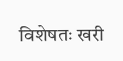विशेषतः खरी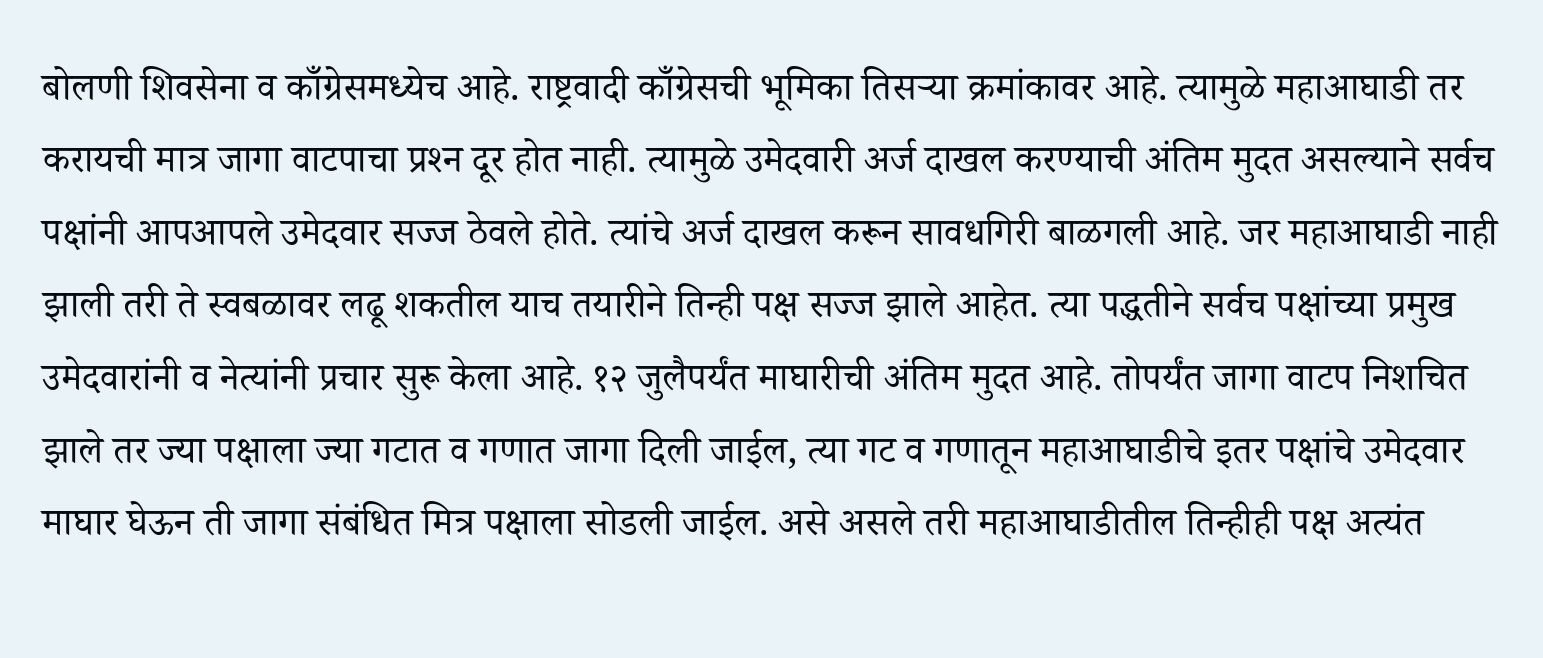बोलणी शिवसेना व काँग्रेसमध्येच आहे. राष्ट्रवादी काँग्रेसची भूमिका तिसऱ्या क्रमांकावर आहे. त्यामुळे महाआघाडी तर करायची मात्र जागा वाटपाचा प्रश्‍न दूर होत नाही. त्यामुळे उमेदवारी अर्ज दाखल करण्याची अंतिम मुदत असल्याने सर्वच पक्षांनी आपआपले उमेदवार सज्ज ठेवले होते. त्यांचे अर्ज दाखल करून सावधगिरी बाळगली आहे. जर महाआघाडी नाही झाली तरी ते स्वबळावर लढू शकतील याच तयारीने तिन्ही पक्ष सज्ज झाले आहेत. त्या पद्धतीने सर्वच पक्षांच्या प्रमुख उमेदवारांनी व नेत्यांनी प्रचार सुरू केला आहे. १२ जुलैपर्यंत माघारीची अंतिम मुदत आहे. तोपर्यंत जागा वाटप निशचित झाले तर ज्या पक्षाला ज्या गटात व गणात जागा दिली जाईल, त्या गट व गणातून महाआघाडीचे इतर पक्षांचे उमेदवार माघार घेऊन ती जागा संबंधित मित्र पक्षाला सोडली जाईल. असे असले तरी महाआघाडीतील तिन्हीही पक्ष अत्यंत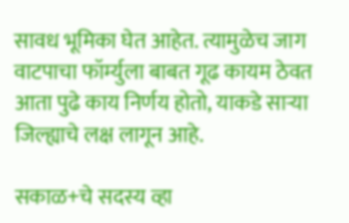सावध भूमिका घेत आहेत. त्यामुळेच जाग वाटपाचा फॉर्म्युला बाबत गूढ कायम ठेवत आता पुढे काय निर्णय होतो, याकडे साऱ्या जिल्ह्याचे लक्ष लागून आहे.

सकाळ+चे सदस्य व्हा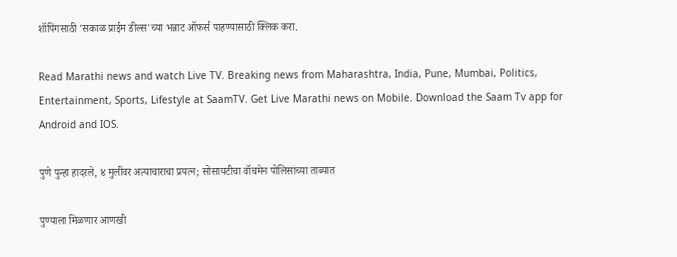शॉपिंगसाठी 'सकाळ प्राईम डील्स'च्या भन्नाट ऑफर्स पाहण्यासाठी क्लिक करा.

Read Marathi news and watch Live TV. Breaking news from Maharashtra, India, Pune, Mumbai, Politics, Entertainment, Sports, Lifestyle at SaamTV. Get Live Marathi news on Mobile. Download the Saam Tv app for Android and IOS.

पुणे पुन्हा हादरले, ४ मुलींवर अत्याचाराचा प्रयत्न; सोसायटीचा वॉचमेन पोलिसांच्या ताब्यात

पुण्याला मिळणार आणखी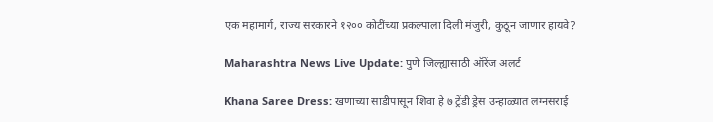एक महामार्ग, राज्य सरकारने १२०० कोटींच्या प्रकल्पाला दिली मंजुरी, कुठून जाणार हायवे?

Maharashtra News Live Update: पुणे जिल्ह्यासाठी ऑरेंज अलर्ट

Khana Saree Dress: खणाच्या साडीपासून शिवा हे ७ ट्रेंडी ड्रेस उन्हाळ्यात लग्नसराई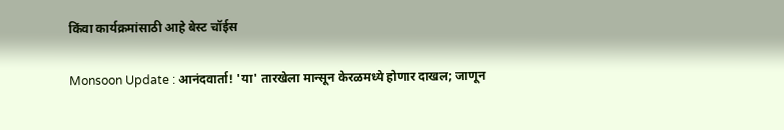किंवा कार्यक्रमांसाठी आहे बेस्ट चॉईस

Monsoon Update : आनंदवार्ता! 'या' तारखेला मान्सून केरळमध्ये होणार दाखल; जाणून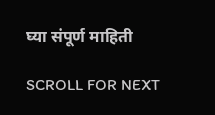घ्या संपूर्ण माहिती

SCROLL FOR NEXT